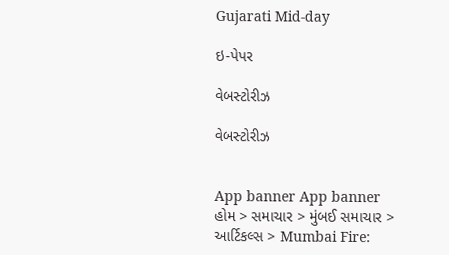Gujarati Mid-day

ઇ-પેપર

વેબસ્ટોરીઝ

વેબસ્ટોરીઝ


App banner App banner
હોમ > સમાચાર > મુંબઈ સમાચાર > આર્ટિકલ્સ > Mumbai Fire: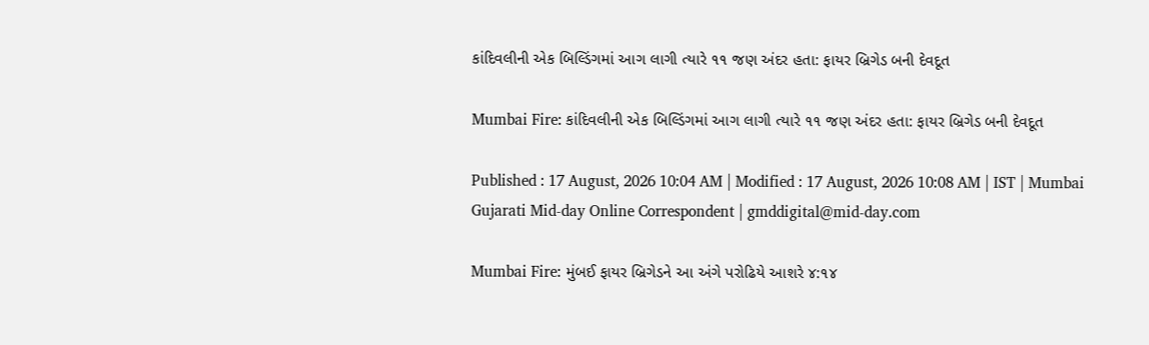કાંદિવલીની એક બિલ્ડિંગમાં આગ લાગી ત્યારે ૧૧ જણ અંદર હતા: ફાયર બ્રિગેડ બની દેવદૂત

Mumbai Fire: કાંદિવલીની એક બિલ્ડિંગમાં આગ લાગી ત્યારે ૧૧ જણ અંદર હતા: ફાયર બ્રિગેડ બની દેવદૂત

Published : 17 August, 2026 10:04 AM | Modified : 17 August, 2026 10:08 AM | IST | Mumbai
Gujarati Mid-day Online Correspondent | gmddigital@mid-day.com

Mumbai Fire: મુંબઈ ફાયર બ્રિગેડને આ અંગે પરોઢિયે આશરે ૪:૧૪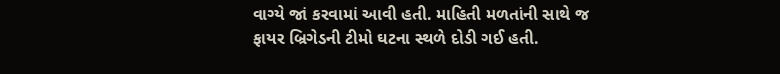વાગ્યે જાં કરવામાં આવી હતી. માહિતી મળતાંની સાથે જ ફાયર બ્રિગેડની ટીમો ઘટના સ્થળે દોડી ગઈ હતી.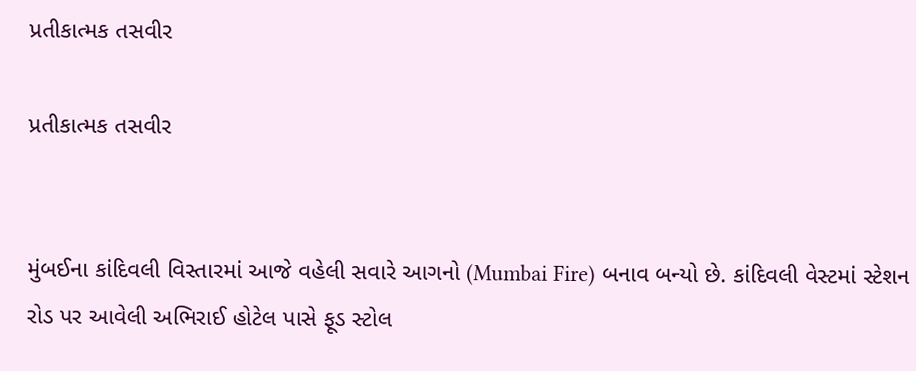પ્રતીકાત્મક તસવીર

પ્રતીકાત્મક તસવીર


મુંબઈના કાંદિવલી વિસ્તારમાં આજે વહેલી સવારે આગનો (Mumbai Fire) બનાવ બન્યો છે. કાંદિવલી વેસ્ટમાં સ્ટેશન રોડ પર આવેલી અભિરાઈ હોટેલ પાસે ફૂડ સ્ટોલ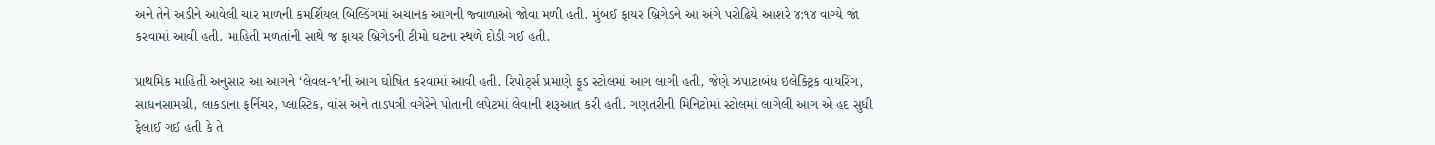અને તેને અડીને આવેલી ચાર માળની કમર્શિયલ બિલ્ડિંગમાં અચાનક આગની જ્વાળાઓ જોવા મળી હતી. મુંબઈ ફાયર બ્રિગેડને આ અંગે પરોઢિયે આશરે ૪:૧૪ વાગ્યે જાં કરવામાં આવી હતી. માહિતી મળતાંની સાથે જ ફાયર બ્રિગેડની ટીમો ઘટના સ્થળે દોડી ગઈ હતી.

પ્રાથમિક માહિતી અનુસાર આ આગને ‘લેવલ-૧’ની આગ ઘોષિત કરવામાં આવી હતી. રિપોર્ટ્સ પ્રમાણે ફૂડ સ્ટોલમાં આગ લાગી હતી, જેણે ઝપાટાબંધ ઇલેક્ટ્રિક વાયરિંગ, સાધનસામગ્રી, લાકડાના ફર્નિચર, પ્લાસ્ટિક, વાંસ અને તાડપત્રી વગેરેને પોતાની લપેટમાં લેવાની શરૂઆત કરી હતી. ગણતરીની મિનિટોમાં સ્ટોલમાં લાગેલી આગ એ હદ સુધી ફેલાઈ ગઈ હતી કે તે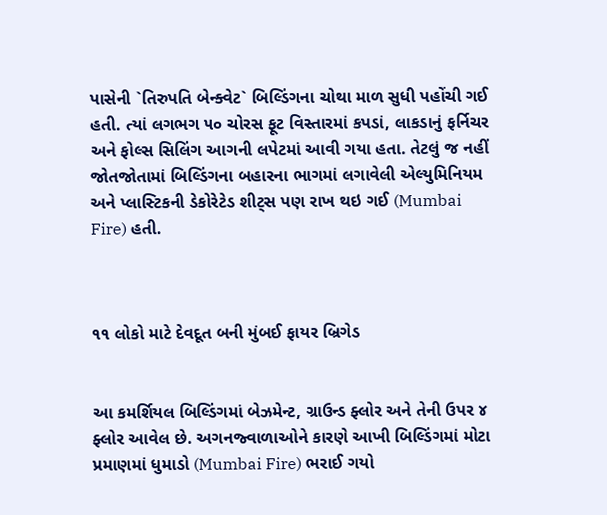પાસેની `તિરુપતિ બેન્ક્વેટ` બિલ્ડિંગના ચોથા માળ સુધી પહોંચી ગઈ હતી. ત્યાં લગભગ ૫૦ ચોરસ ફૂટ વિસ્તારમાં કપડાં, લાકડાનું ફર્નિચર અને ફોલ્સ સિલિંગ આગની લપેટમાં આવી ગયા હતા. તેટલું જ નહીં જોતજોતામાં બિલ્ડિંગના બહારના ભાગમાં લગાવેલી એલ્યુમિનિયમ અને પ્લાસ્ટિકની ડેકોરેટેડ શીટ્સ પણ રાખ થઇ ગઈ (Mumbai Fire) હતી.



૧૧ લોકો માટે દેવદૂત બની મુંબઈ ફાયર બ્રિગેડ


આ કમર્શિયલ બિલ્ડિંગમાં બેઝમેન્ટ, ગ્રાઉન્ડ ફ્લોર અને તેની ઉપર ૪ ફ્લોર આવેલ છે. અગનજ્વાળાઓને કારણે આખી બિલ્ડિંગમાં મોટા પ્રમાણમાં ધુમાડો (Mumbai Fire) ભરાઈ ગયો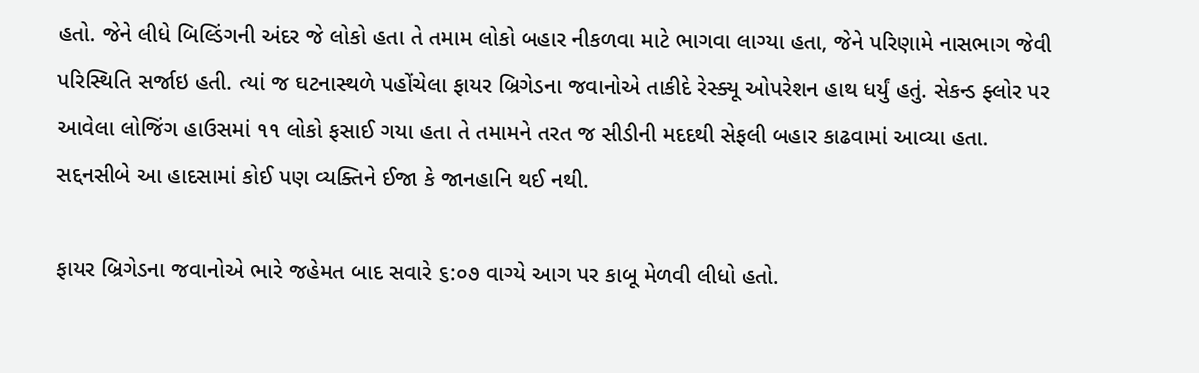હતો. જેને લીધે બિલ્ડિંગની અંદર જે લોકો હતા તે તમામ લોકો બહાર નીકળવા માટે ભાગવા લાગ્યા હતા, જેને પરિણામે નાસભાગ જેવી પરિસ્થિતિ સર્જાઇ હતી. ત્યાં જ ઘટનાસ્થળે પહોંચેલા ફાયર બ્રિગેડના જવાનોએ તાકીદે રેસ્ક્યૂ ઓપરેશન હાથ ધર્યું હતું. સેકન્ડ ફ્લોર પર આવેલા લોજિંગ હાઉસમાં ૧૧ લોકો ફસાઈ ગયા હતા તે તમામને તરત જ સીડીની મદદથી સેફલી બહાર કાઢવામાં આવ્યા હતા. સદ્દનસીબે આ હાદસામાં કોઈ પણ વ્યક્તિને ઈજા કે જાનહાનિ થઈ નથી.

ફાયર બ્રિગેડના જવાનોએ ભારે જહેમત બાદ સવારે ૬:૦૭ વાગ્યે આગ પર કાબૂ મેળવી લીધો હતો.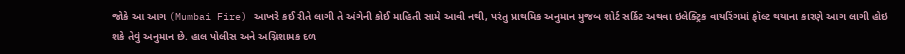જોકે આ આગ (Mumbai Fire) આખરે કઈ રીતે લાગી તે અંગેની કોઈ માહિતી સામે આવી નથી, પરંતુ પ્રાથમિક અનુમાન મુજબ શોર્ટ સર્કિટ અથવા ઇલેક્ટ્રિક વાયરિંગમાં ફૉલ્ટ થયાના કારણે આગ લાગી હોઇ શકે તેવું અનુમાન છે. હાલ પોલીસ અને અગ્નિશામક દળ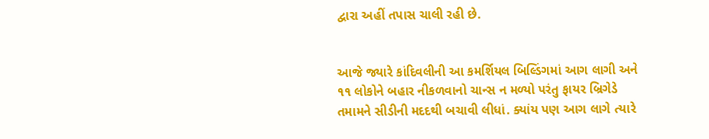દ્વારા અહીં તપાસ ચાલી રહી છે.


આજે જ્યારે કાંદિવલીની આ કમર્શિયલ બિલ્ડિંગમાં આગ લાગી અને ૧૧ લોકોને બહાર નીકળવાનો ચાન્સ ન મળ્યો પરંતુ ફાયર બ્રિગેડે તમામને સીડીની મદદથી બચાવી લીધાં. ક્યાંય પણ આગ લાગે ત્યારે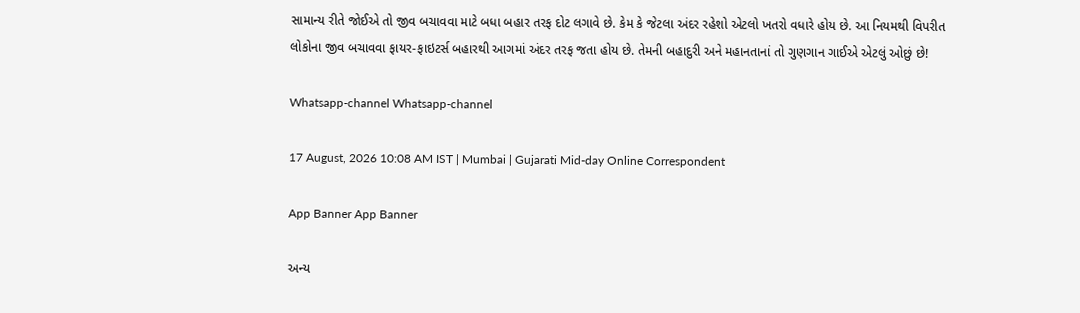સામાન્ય રીતે જોઈએ તો જીવ બચાવવા માટે બધા બહાર તરફ દોટ લગાવે છે. કેમ કે જેટલા અંદર રહેશો એટલો ખતરો વધારે હોય છે. આ નિયમથી વિપરીત લોકોના જીવ બચાવવા ફાયર-ફાઇટર્સ બહારથી આગમાં અંદર તરફ જતા હોય છે. તેમની બહાદુરી અને મહાનતાનાં તો ગુણગાન ગાઈએ એટલું ઓછું છે!

Whatsapp-channel Whatsapp-channel

17 August, 2026 10:08 AM IST | Mumbai | Gujarati Mid-day Online Correspondent

App Banner App Banner

અન્ય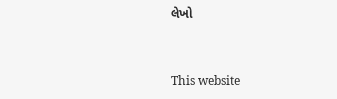લેખો


This website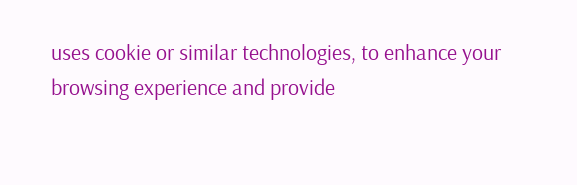uses cookie or similar technologies, to enhance your browsing experience and provide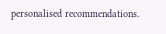personalised recommendations.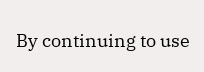By continuing to use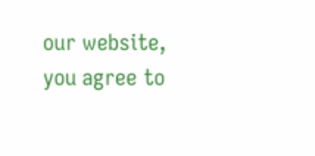our website, you agree to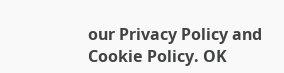our Privacy Policy and Cookie Policy. OK